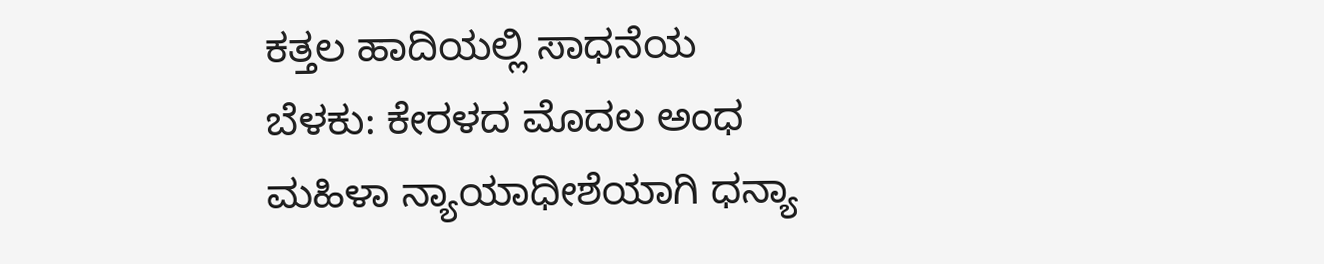ಕತ್ತಲ ಹಾದಿಯಲ್ಲಿ ಸಾಧನೆಯ ಬೆಳಕು: ಕೇರಳದ ಮೊದಲ ಅಂಧ ಮಹಿಳಾ ನ್ಯಾಯಾಧೀಶೆಯಾಗಿ ಧನ್ಯಾ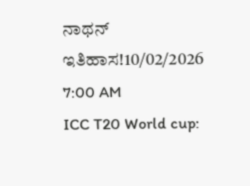ನಾಥನ್ ಇತಿಹಾಸ!10/02/2026 7:00 AM
ICC T20 World cup: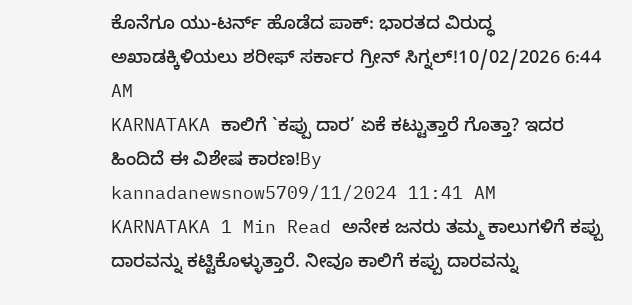ಕೊನೆಗೂ ಯು-ಟರ್ನ್ ಹೊಡೆದ ಪಾಕ್: ಭಾರತದ ವಿರುದ್ಧ ಅಖಾಡಕ್ಕಿಳಿಯಲು ಶರೀಫ್ ಸರ್ಕಾರ ಗ್ರೀನ್ ಸಿಗ್ನಲ್!10/02/2026 6:44 AM
KARNATAKA ಕಾಲಿಗೆ `ಕಪ್ಪು ದಾರ’ ಏಕೆ ಕಟ್ಟುತ್ತಾರೆ ಗೊತ್ತಾ? ಇದರ ಹಿಂದಿದೆ ಈ ವಿಶೇಷ ಕಾರಣ!By kannadanewsnow5709/11/2024 11:41 AM KARNATAKA 1 Min Read ಅನೇಕ ಜನರು ತಮ್ಮ ಕಾಲುಗಳಿಗೆ ಕಪ್ಪು ದಾರವನ್ನು ಕಟ್ಟಿಕೊಳ್ಳುತ್ತಾರೆ. ನೀವೂ ಕಾಲಿಗೆ ಕಪ್ಪು ದಾರವನ್ನು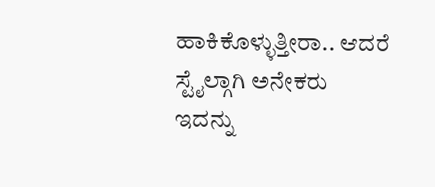ಹಾಕಿಕೊಳ್ಳುತ್ತೀರಾ.. ಆದರೆ ಸ್ಟೈಲ್ಗಾಗಿ ಅನೇಕರು ಇದನ್ನು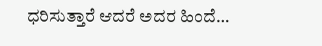ಧರಿಸುತ್ತಾರೆ ಆದರೆ ಅದರ ಹಿಂದೆ…